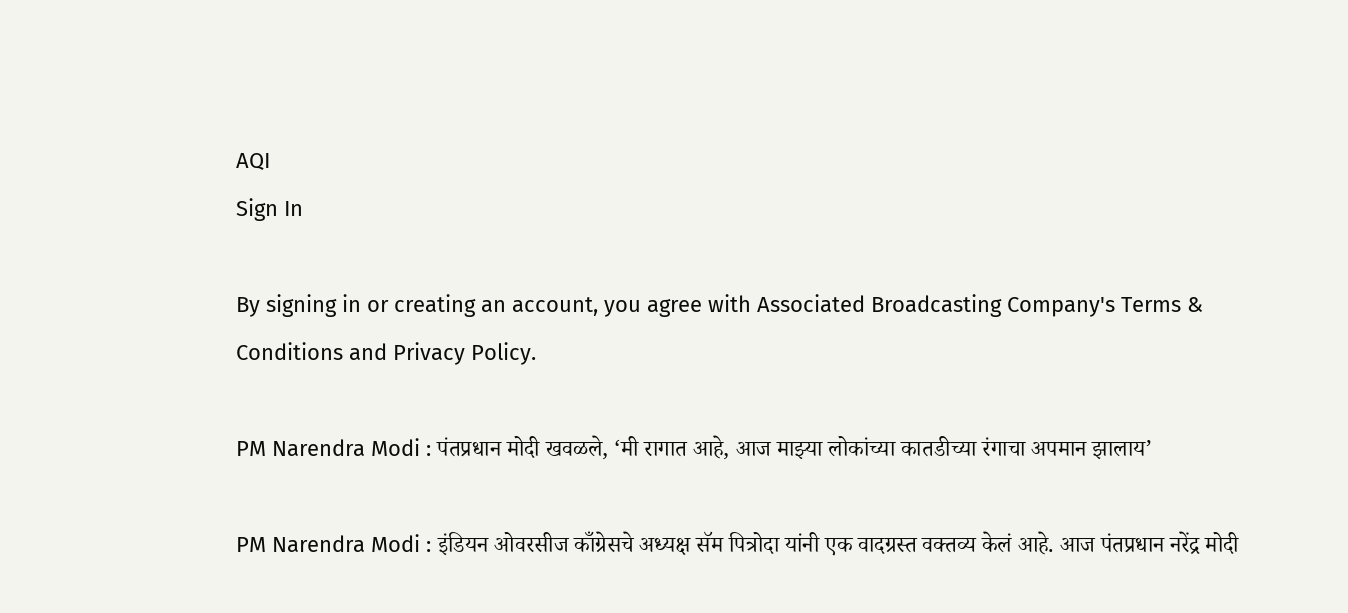AQI
Sign In

By signing in or creating an account, you agree with Associated Broadcasting Company's Terms & Conditions and Privacy Policy.

PM Narendra Modi : पंतप्रधान मोदी खवळले, ‘मी रागात आहे, आज माझ्या लोकांच्या कातडीच्या रंगाचा अपमान झालाय’

PM Narendra Modi : इंडियन ओवरसीज काँग्रेसचे अध्यक्ष सॅम पित्रोदा यांनी एक वादग्रस्त वक्तव्य केलं आहे. आज पंतप्रधान नरेंद्र मोदी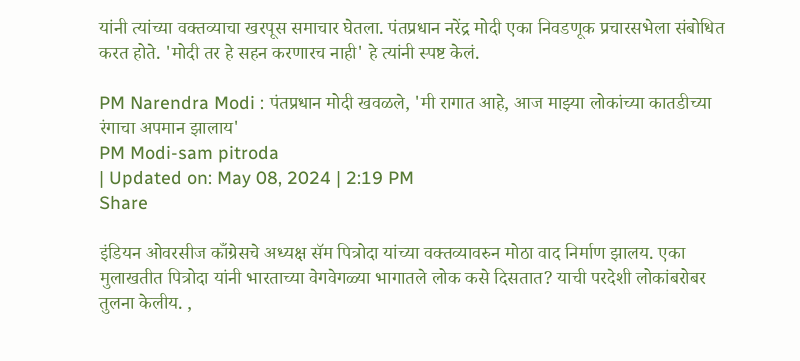यांनी त्यांच्या वक्तव्याचा खरपूस समाचार घेतला. पंतप्रधान नरेंद्र मोदी एका निवडणूक प्रचारसभेला संबोधित करत होते. 'मोदी तर हे सहन करणारच नाही' हे त्यांनी स्पष्ट केलं.

PM Narendra Modi : पंतप्रधान मोदी खवळले, 'मी रागात आहे, आज माझ्या लोकांच्या कातडीच्या रंगाचा अपमान झालाय'
PM Modi-sam pitroda
| Updated on: May 08, 2024 | 2:19 PM
Share

इंडियन ओवरसीज काँग्रेसचे अध्यक्ष सॅम पित्रोदा यांच्या वक्तव्यावरुन मोठा वाद निर्माण झालय. एका मुलाखतीत पित्रोदा यांनी भारताच्या वेगवेगळ्या भागातले लोक कसे दिसतात? याची परदेशी लोकांबरोबर तुलना केलीय. ,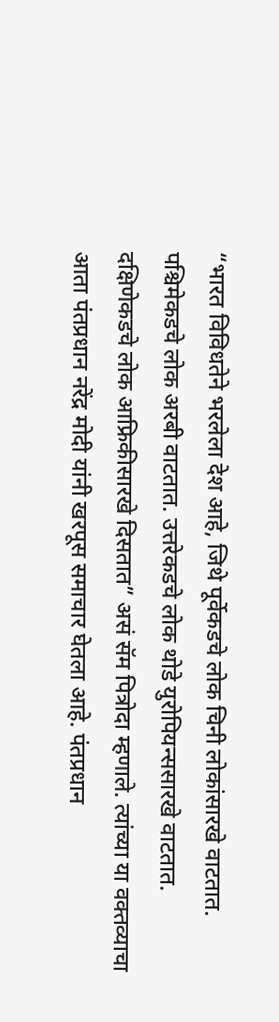“भारत विविधतेने भरलेला देश आहे, जिथे पूर्वेकडचे लोक चिनी लोकांसारखे वाटतात. पश्चिमेकडचे लोक अरबी वाटतात. उत्तरेकडचे लोक थोडे युरोपियन्ससारखे वाटतात. दक्षिणेकडचे लोक आफ्रिकीसारखे दिसतात” असं सॅम पित्रोदा म्हणाले. त्यांच्या या वक्तव्याचा आता पंतप्रधान नरेंद्र मोदी यांनी खरपूस समाचार घेतला आहे. पंतप्रधान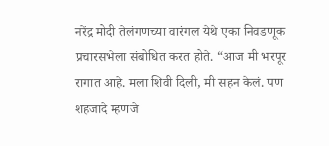नरेंद्र मोदी तेलंगणच्या वारंगल येथे एका निवडणूक प्रचारसभेला संबोधित करत होते. “आज मी भरपूर रागात आहे. मला शिवी दिली, मी सहन केलं. पण शहजादे म्हणजे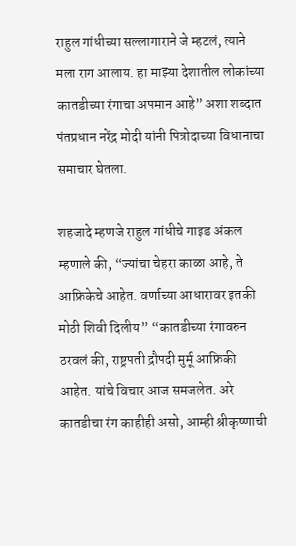राहुल गांधीच्या सल्लागाराने जे म्हटलं, त्याने मला राग आलाय. हा माझ्या देशातील लोकांच्या कातडीच्या रंगाचा अपमान आहे” अशा शब्दात पंतप्रधान नरेंद्र मोदी यांनी पित्रोदाच्या विधानाचा समाचार घेतला.

शहजादे म्हणजे राहुल गांधीचे गाइड अंकल म्हणाले की, “ज्यांचा चेहरा काळा आहे, ते आफ्रिकेचे आहेत. वर्णाच्या आधारावर इतकी मोठी शिवी दिलीय” “कातडीच्या रंगावरुन ठरवलं की, राष्ट्रपती द्रौपदी मुर्मू आफ्रिकी आहेत. यांचे विचार आज समजलेत. अरे कातडीचा रंग काहीही असो, आम्ही श्रीकृष्णाची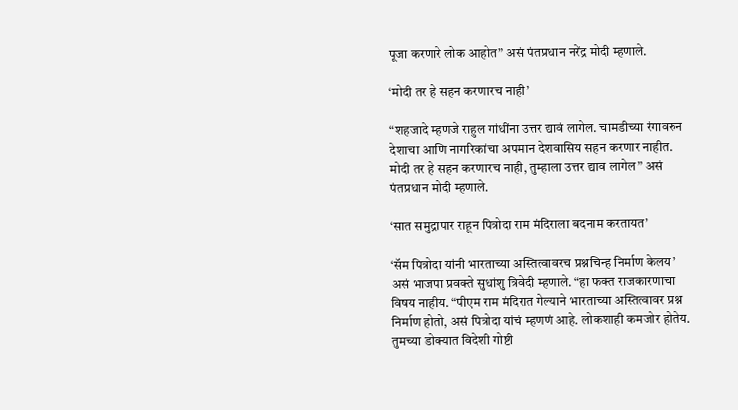पूजा करणारे लोक आहोत” असं पंतप्रधान नरेंद्र मोदी म्हणाले.

‘मोदी तर हे सहन करणारच नाही’

“शहजादे म्हणजे राहुल गांधींना उत्तर द्यावं लागेल. चामडीच्या रंगावरुन देशाचा आणि नागरिकांचा अपमान देशवासिय सहन करणार नाहीत. मोदी तर हे सहन करणारच नाही, तुम्हाला उत्तर द्याव लागेल” असं पंतप्रधान मोदी म्हणाले.

‘सात समुद्रापार राहून पित्रोदा राम मंदिराला बदनाम करतायत’

‘सॅम पित्रोदा यांनी भारताच्या अस्तित्वावरच प्रश्नचिन्ह निर्माण केलय’ असं भाजपा प्रवक्ते सुधांशु त्रिवेदी म्हणाले. “हा फक्त राजकारणाचा विषय नाहीय. “पीएम राम मंदिरात गेल्याने भारताच्या अस्तित्वावर प्रश्न निर्माण होतो, असं पित्रोदा यांचं म्हणणं आहे. लोकशाही कमजोर होतेय. तुमच्या डोक्यात विदेशी गोष्टी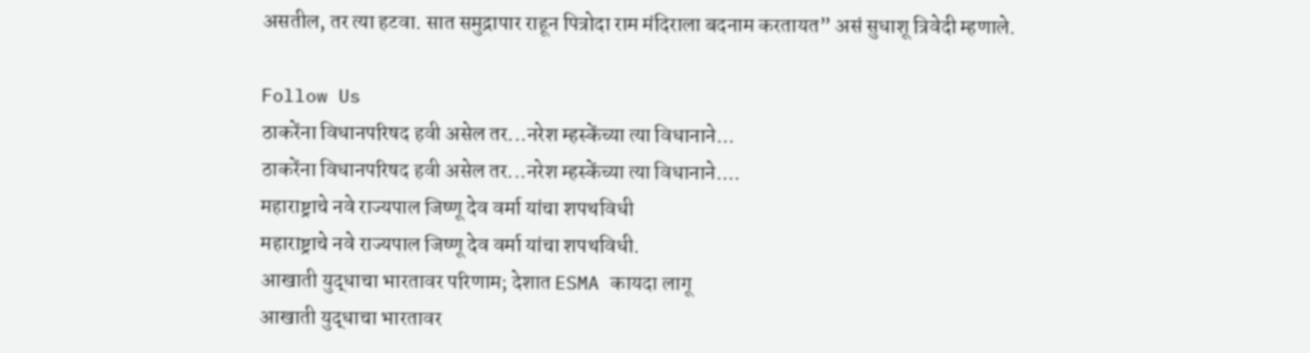असतील, तर त्या हटवा. सात समुद्रापार राहून पित्रोदा राम मंदिराला बदनाम करतायत” असं सुधाशू त्रिवेदी म्हणाले.

Follow Us
ठाकरेंना विधानपरिषद हवी असेल तर...नरेश म्हस्केंच्या त्या विधानाने...
ठाकरेंना विधानपरिषद हवी असेल तर...नरेश म्हस्केंच्या त्या विधानाने....
महाराष्ट्राचे नवे राज्यपाल जिष्णू देव वर्मा यांचा शपथविधी
महाराष्ट्राचे नवे राज्यपाल जिष्णू देव वर्मा यांचा शपथविधी.
आखाती युद्धाचा भारतावर परिणाम; देशात ESMA कायदा लागू
आखाती युद्धाचा भारतावर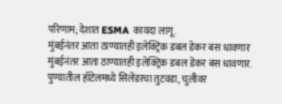परिणाम; देशात ESMA कायदा लागू.
मुंबईनंतर आता ठाण्यातही इलेक्ट्रिक डबल डेकर बस धावणार
मुंबईनंतर आता ठाण्यातही इलेक्ट्रिक डबल डेकर बस धावणार.
पुण्यातील हॉटेलमध्ये सिलेंडरचा तुटवडा, चुलीवर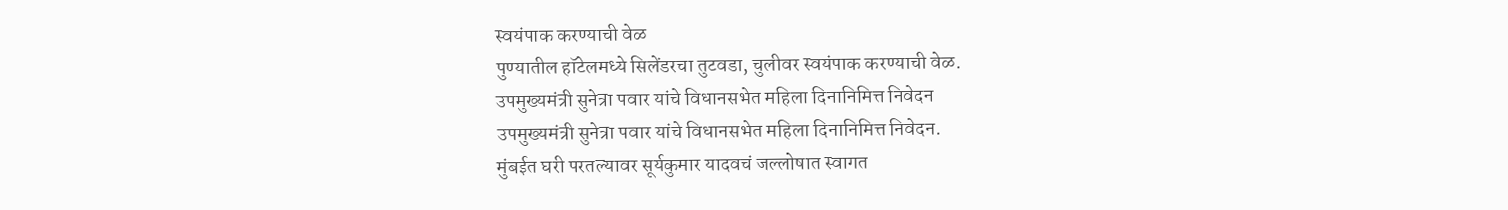स्वयंपाक करण्याची वेळ
पुण्यातील हॉटेलमध्ये सिलेंडरचा तुटवडा, चुलीवर स्वयंपाक करण्याची वेळ.
उपमुख्यमंत्री सुनेत्रा पवार यांचे विधानसभेत महिला दिनानिमित्त निवेदन
उपमुख्यमंत्री सुनेत्रा पवार यांचे विधानसभेत महिला दिनानिमित्त निवेदन.
मुंबईत घरी परतल्यावर सूर्यकुमार यादवचं जल्लोषात स्वागत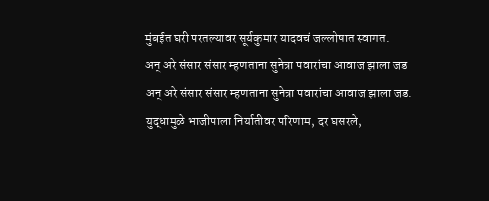मुंबईत घरी परतल्यावर सूर्यकुमार यादवचं जल्लोषात स्वागत.
अन् अरे संसार संसार म्हणताना सुनेत्रा पवारांचा आवाज झाला जड
अन् अरे संसार संसार म्हणताना सुनेत्रा पवारांचा आवाज झाला जड.
युद्धामुळे भाजीपाला निर्यातीवर परिणाम, दर घसरले,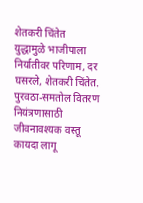शेतकरी चिंतेत
युद्धामुळे भाजीपाला निर्यातीवर परिणाम, दर घसरले, शेतकरी चिंतेत.
पुरवठा-समतोल वितरण नियंत्रणासाठी जीवनावश्यक वस्तू कायदा लागू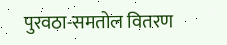पुरवठा-समतोल वितरण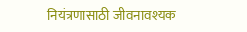नियंत्रणासाठी जीवनावश्यक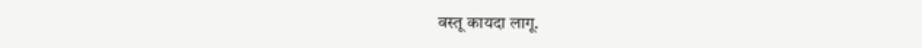वस्तू कायदा लागू.